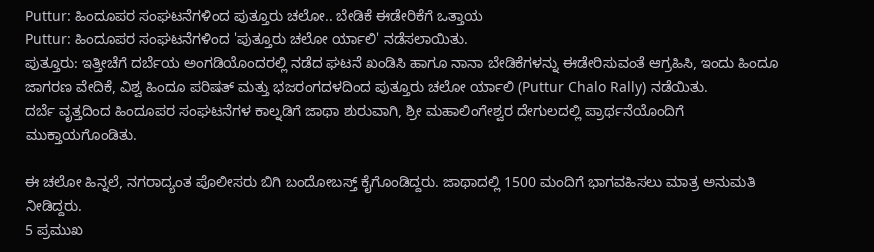Puttur: ಹಿಂದೂಪರ ಸಂಘಟನೆಗಳಿಂದ ಪುತ್ತೂರು ಚಲೋ.. ಬೇಡಿಕೆ ಈಡೇರಿಕೆಗೆ ಒತ್ತಾಯ
Puttur: ಹಿಂದೂಪರ ಸಂಘಟನೆಗಳಿಂದ 'ಪುತ್ತೂರು ಚಲೋ ರ್ಯಾಲಿ' ನಡೆಸಲಾಯಿತು.
ಪುತ್ತೂರು: ಇತ್ತೀಚೆಗೆ ದರ್ಬೆಯ ಅಂಗಡಿಯೊಂದರಲ್ಲಿ ನಡೆದ ಘಟನೆ ಖಂಡಿಸಿ ಹಾಗೂ ನಾನಾ ಬೇಡಿಕೆಗಳನ್ನು ಈಡೇರಿಸುವಂತೆ ಆಗ್ರಹಿಸಿ, ಇಂದು ಹಿಂದೂ ಜಾಗರಣ ವೇದಿಕೆ, ವಿಶ್ವ ಹಿಂದೂ ಪರಿಷತ್ ಮತ್ತು ಭಜರಂಗದಳದಿಂದ ಪುತ್ತೂರು ಚಲೋ ರ್ಯಾಲಿ (Puttur Chalo Rally) ನಡೆಯಿತು.
ದರ್ಬೆ ವೃತ್ತದಿಂದ ಹಿಂದೂಪರ ಸಂಘಟನೆಗಳ ಕಾಲ್ನಡಿಗೆ ಜಾಥಾ ಶುರುವಾಗಿ, ಶ್ರೀ ಮಹಾಲಿಂಗೇಶ್ವರ ದೇಗುಲದಲ್ಲಿ ಪ್ರಾರ್ಥನೆಯೊಂದಿಗೆ ಮುಕ್ತಾಯಗೊಂಡಿತು.

ಈ ಚಲೋ ಹಿನ್ನಲೆ, ನಗರಾದ್ಯಂತ ಪೊಲೀಸರು ಬಿಗಿ ಬಂದೋಬಸ್ತ್ ಕೈಗೊಂಡಿದ್ದರು. ಜಾಥಾದಲ್ಲಿ 1500 ಮಂದಿಗೆ ಭಾಗವಹಿಸಲು ಮಾತ್ರ ಅನುಮತಿ ನೀಡಿದ್ದರು.
5 ಪ್ರಮುಖ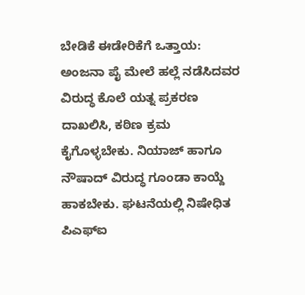ಬೇಡಿಕೆ ಈಡೇರಿಕೆಗೆ ಒತ್ತಾಯ:
ಅಂಜನಾ ಪೈ ಮೇಲೆ ಹಲ್ಲೆ ನಡೆಸಿದವರ ವಿರುದ್ಧ ಕೊಲೆ ಯತ್ನ ಪ್ರಕರಣ ದಾಖಲಿಸಿ, ಕಠಿಣ ಕ್ರಮ ಕೈಗೊಳ್ಳಬೇಕು. ನಿಯಾಜ್ ಹಾಗೂ ನೌಷಾದ್ ವಿರುದ್ಧ ಗೂಂಡಾ ಕಾಯ್ದೆ ಹಾಕಬೇಕು. ಘಟನೆಯಲ್ಲಿ ನಿಷೇಧಿತ ಪಿಎಫ್ಐ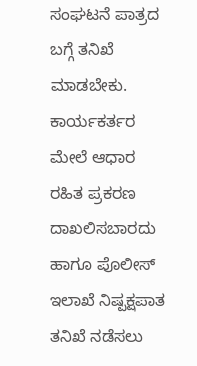ಸಂಘಟನೆ ಪಾತ್ರದ ಬಗ್ಗೆ ತನಿಖೆ ಮಾಡಬೇಕು. ಕಾರ್ಯಕರ್ತರ ಮೇಲೆ ಆಧಾರ ರಹಿತ ಪ್ರಕರಣ ದಾಖಲಿಸಬಾರದು ಹಾಗೂ ಪೊಲೀಸ್ ಇಲಾಖೆ ನಿಷ್ಪಕ್ಷಪಾತ ತನಿಖೆ ನಡೆಸಲು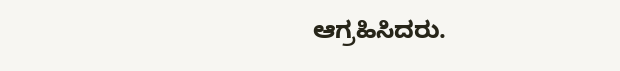ಆಗ್ರಹಿಸಿದರು.